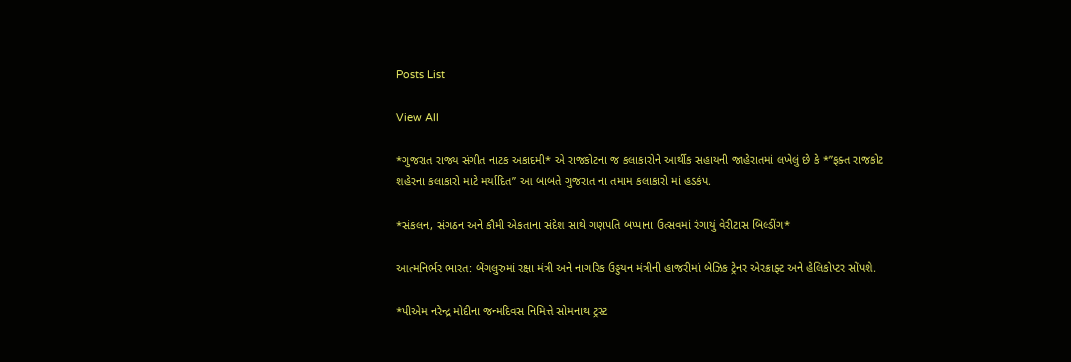Posts List

View All

*ગુજરાત રાજ્ય સંગીત નાટક અકાદમી* એ રાજકોટના જ કલાકારોને આર્થીક સહાયની જાહેરાતમાં લખેલું છે કે *”ફક્ત રાજકોટ શહેરના કલાકારો માટે મર્યાદિત” આ બાબતે ગુજરાત ના તમામ કલાકારો માં હડકંપ.

*સંકલન, સંગઠન અને કૌમી એકતાના સંદેશ સાથે ગણપતિ બપ્પાના ઉત્સવમાં રંગાયું વેરીટાસ બિલ્ડીંગ*

આત્મનિર્ભર ભારત: બેંગલુરુમાં રક્ષા મંત્રી અને નાગરિક ઉડ્ડયન મંત્રીની હાજરીમાં બેઝિક ટ્રેનર એરક્રાફ્ટ અને હેલિકોપ્ટર સોંપશે.

*પીએમ નરેન્દ્ર મોદીના જન્મદિવસ નિમિત્તે સોમનાથ ટ્રસ્ટ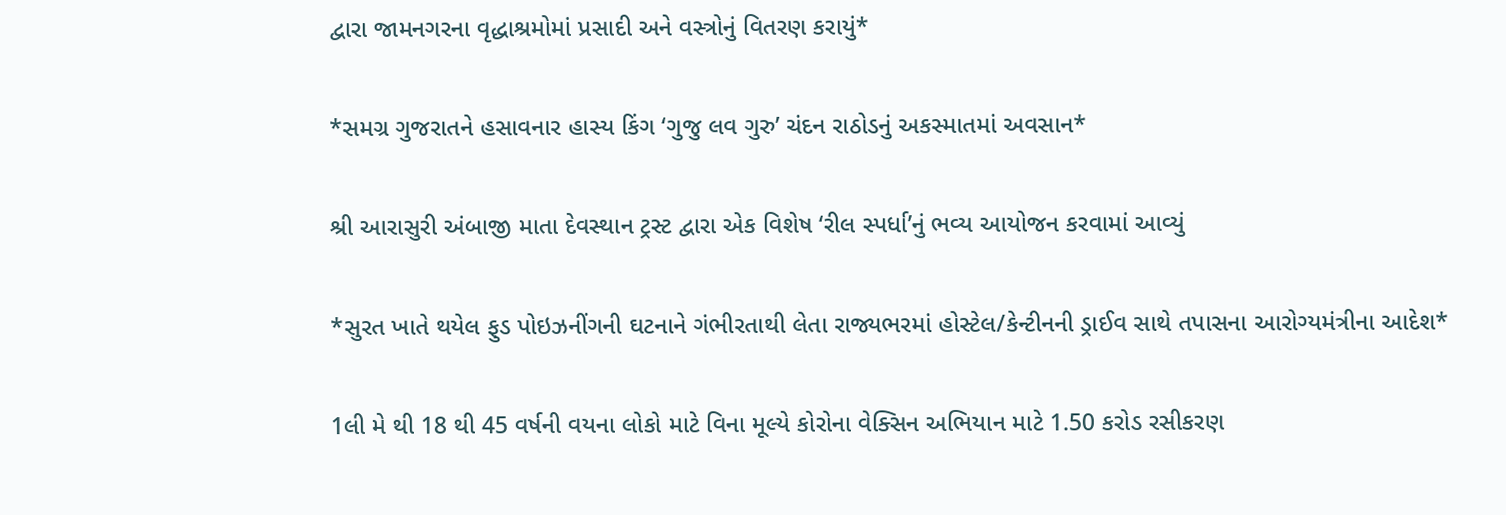દ્વારા જામનગરના વૃદ્ધાશ્રમોમાં પ્રસાદી અને વસ્ત્રોનું વિતરણ કરાયું*

*સમગ્ર ગુજરાતને હસાવનાર હાસ્ય કિંગ ‘ગુજુ લવ ગુરુ’ ચંદન રાઠોડનું અકસ્માતમાં અવસાન*

શ્રી આરાસુરી અંબાજી માતા દેવસ્થાન ટ્રસ્ટ દ્વારા એક વિશેષ ‘રીલ સ્પર્ધા’નું ભવ્ય આયોજન કરવામાં આવ્યું

*સુરત ખાતે થયેલ ફુડ પોઇઝનીંગની ઘટનાને ગંભીરતાથી લેતા રાજ્યભરમાં હોસ્ટેલ/કેન્ટીનની ડ્રાઈવ સાથે તપાસના આરોગ્યમંત્રીના આદેશ*

1લી મે થી 18 થી 45 વર્ષની વયના લોકો માટે વિના મૂલ્યે કોરોના વેક્સિન અભિયાન માટે 1.50 કરોડ રસીકરણ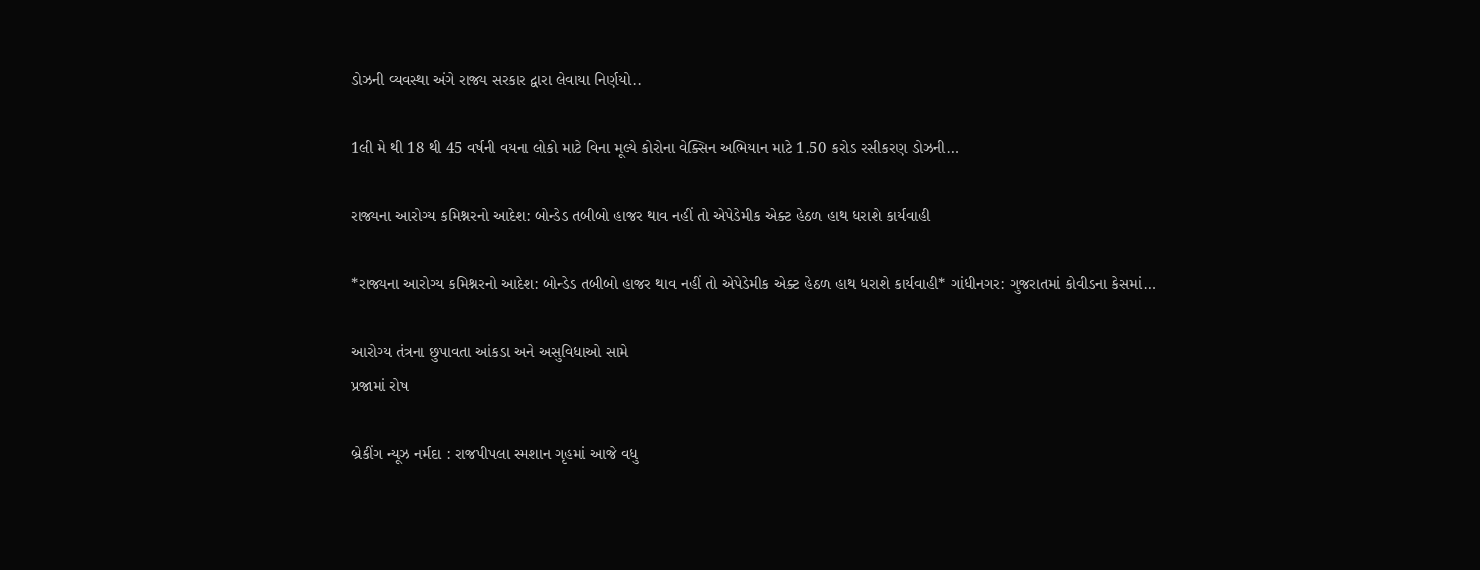ડોઝની વ્યવસ્થા અંગે રાજ્ય સરકાર દ્વારા લેવાયા નિર્ણયો..

1લી મે થી 18 થી 45 વર્ષની વયના લોકો માટે વિના મૂલ્યે કોરોના વેક્સિન અભિયાન માટે 1.50 કરોડ રસીકરણ ડોઝની…

રાજ્યના આરોગ્ય કમિશ્નરનો આદેશ: બોન્ડેડ તબીબો હાજર થાવ નહીં તો એપેડેમીક એક્ટ હેઠળ હાથ ધરાશે કાર્યવાહી

*રાજ્યના આરોગ્ય કમિશ્નરનો આદેશ: બોન્ડેડ તબીબો હાજર થાવ નહીં તો એપેડેમીક એક્ટ હેઠળ હાથ ધરાશે કાર્યવાહી* ગાંધીનગર: ગુજરાતમાં કોવીડના કેસમાં…

આરોગ્ય તંત્રના છુપાવતા આંકડા અને અસુવિધાઓ સામે
પ્રજામાં રોષ

બ્રેકીંગ ન્યૂઝ નર્મદા : રાજપીપલા સ્મશાન ગૃહમાં આજે વધુ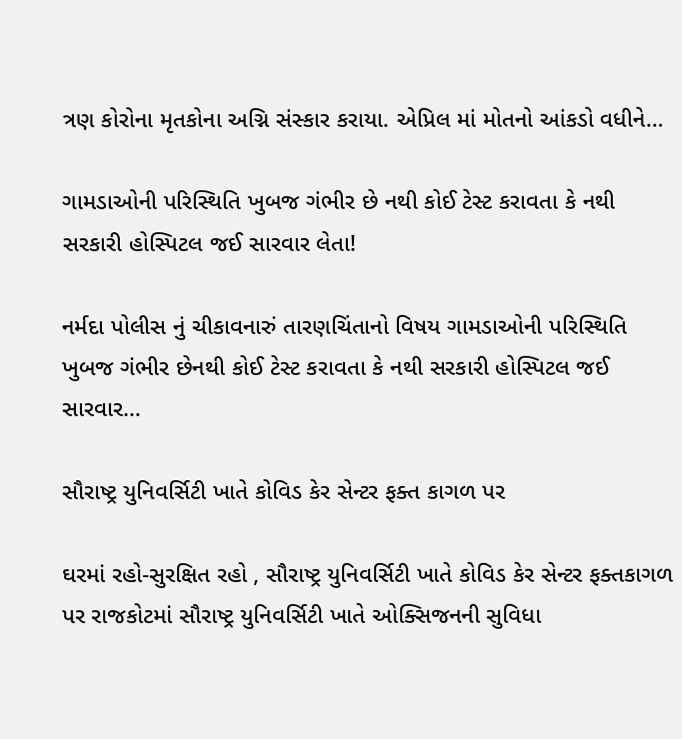ત્રણ કોરોના મૃતકોના અગ્નિ સંસ્કાર કરાયા. એપ્રિલ માં મોતનો આંકડો વધીને…

ગામડાઓની પરિસ્થિતિ ખુબજ ગંભીર છે નથી કોઈ ટેસ્ટ કરાવતા કે નથી સરકારી હોસ્પિટલ જઈ સારવાર લેતા!

નર્મદા પોલીસ નું ચીકાવનારું તારણચિંતાનો વિષય ગામડાઓની પરિસ્થિતિ ખુબજ ગંભીર છેનથી કોઈ ટેસ્ટ કરાવતા કે નથી સરકારી હોસ્પિટલ જઈ સારવાર…

સૌરાષ્ટ્ર યુનિવર્સિટી ખાતે કોવિડ કેર સેન્ટર ફક્ત કાગળ પર

ઘરમાં રહો-સુરક્ષિત રહો , સૌરાષ્ટ્ર યુનિવર્સિટી ખાતે કોવિડ કેર સેન્ટર ફક્તકાગળ પર રાજકોટમાં સૌરાષ્ટ્ર યુનિવર્સિટી ખાતે ઓક્સિજનની સુવિધા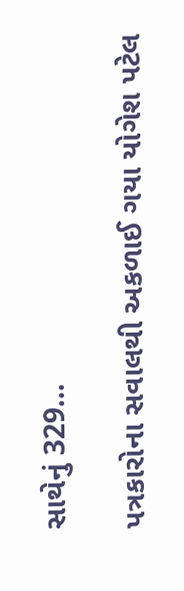સાથેનું 329…

પત્રકારોના સવાલથી અકળાઈ ગયા યોગેશ પટેલ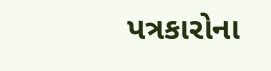પત્રકારોના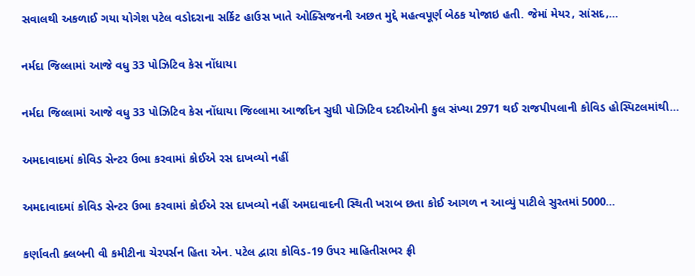સવાલથી અકળાઈ ગયા યોગેશ પટેલ વડોદરાના સર્કિટ હાઉસ ખાતે ઓક્સિજનની અછત મુદ્દે મહત્વપૂર્ણ બેઠક યોજાઇ હતી. જેમાં મેયર, સાંસદ,…

નર્મદા જિલ્લામાં આજે વધુ 33 પોઝિટિવ કેસ નોંધાયા

નર્મદા જિલ્લામાં આજે વધુ 33 પોઝિટિવ કેસ નોંધાયા જિલ્લામા આજદિન સુધી પોઝિટિવ દરદીઓની કુલ સંખ્યા 2971 થઈ રાજપીપલાની કોવિડ હોસ્પિટલમાંથી…

અમદાવાદમાં કોવિડ સેન્ટર ઉભા કરવામાં કોઈએ રસ દાખવ્યો નહીં

અમદાવાદમાં કોવિડ સેન્ટર ઉભા કરવામાં કોઈએ રસ દાખવ્યો નહીં અમદાવાદની સ્થિતી ખરાબ છતા કોઈ આગળ ન આવ્યું પાટીલે સુરતમાં 5000…

કર્ણાવતી ક્લબની વી કમીટીના ચેરપર્સન હિતા એન. પટેલ દ્વારા કોવિડ-19 ઉપર માહિતીસભર ફ્રી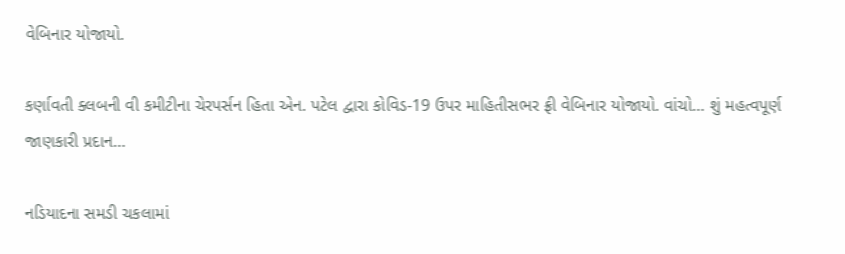વેબિનાર યોજાયો.

કર્ણાવતી ક્લબની વી કમીટીના ચેરપર્સન હિતા એન. પટેલ દ્વારા કોવિડ-19 ઉપર માહિતીસભર ફ્રી વેબિનાર યોજાયો. વાંચો… શું મહત્વપૂર્ણ જાણકારી પ્રદાન…

નડિયાદના સમડી ચકલામાં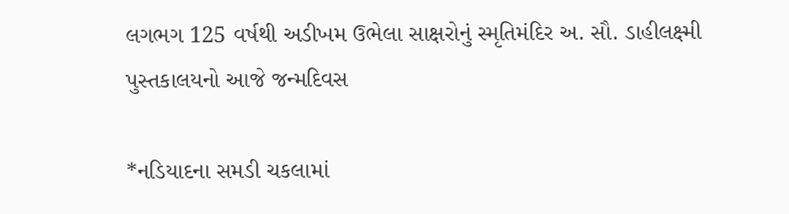લગભગ 125 વર્ષથી અડીખમ ઉભેલા સાક્ષરોનું સ્મૃતિમંદિર અ. સૌ. ડાહીલક્ષ્મી પુસ્તકાલયનો આજે જન્મદિવસ

*નડિયાદના સમડી ચકલામાં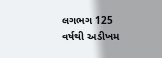લગભગ 125 વર્ષથી અડીખમ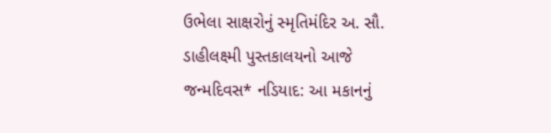ઉભેલા સાક્ષરોનું સ્મૃતિમંદિર અ. સૌ. ડાહીલક્ષ્મી પુસ્તકાલયનો આજે જન્મદિવસ* નડિયાદ: આ મકાનનું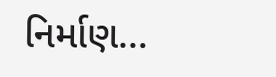નિર્માણ…